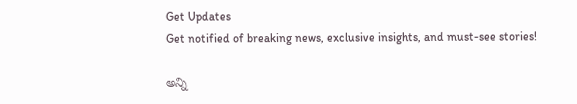Get Updates
Get notified of breaking news, exclusive insights, and must-see stories!

అన్ని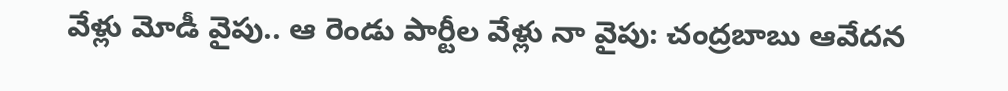వేళ్లు మోడీ వైపు.. ఆ రెండు పార్టీల వేళ్లు నా వైపు: చంద్రబాబు ఆవేదన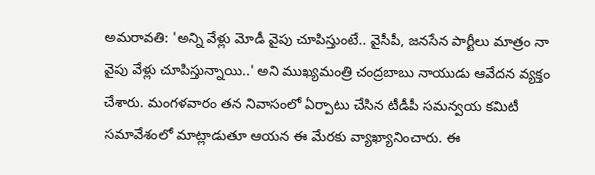అమరావతి: 'అన్ని వేళ్లు మోడీ వైపు చూపిస్తుంటే.. వైసీపీ, జనసేన పార్టీలు మాత్రం నా వైపు వేళ్లు చూపిస్తున్నాయి..' అని ముఖ్యమంత్రి చంద్రబాబు నాయుడు ఆవేదన వ్యక్తం చేశారు. మంగళవారం తన నివాసంలో ఏర్పాటు చేసిన టీడీపీ సమన్వయ కమిటీ సమావేశంలో మాట్లాడుతూ ఆయన ఈ మేరకు వ్యాఖ్యానించారు. ఈ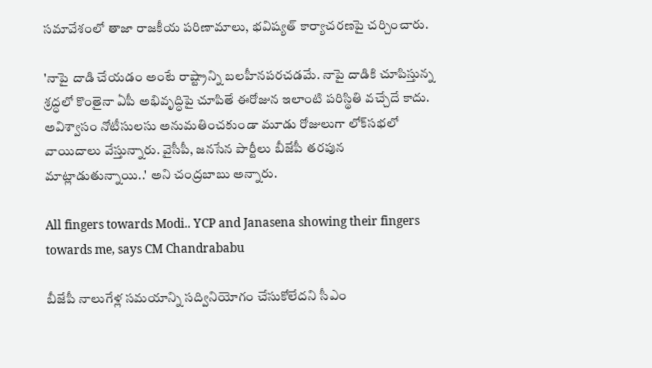సమావేశంలో తాజా రాజకీయ పరిణామాలు, భవిష్యత్ కార్యాచరణపై చర్చించారు.

'నాపై దాడి చేయడం అంటే రాష్ట్రాన్ని బలహీనపరచడమే. నాపై దాడికి చూపిస్తున్న శ్రద్ధలో కొంతైనా ఏపీ అభివృద్ధిపై చూపితే ఈరోజున ఇలాంటి పరిస్థితి వచ్చేదే కాదు. అవిశ్వాసం నోటీసులసు అనుమతించకుండా మూడు రోజులుగా లోక్‌సభలో వాయిదాలు వేస్తున్నారు. వైసీపీ, జనసేన పార్టీలు బీజేపీ తరపున మాట్లాడుతున్నాయి..' అని చంద్రబాబు అన్నారు.

All fingers towards Modi.. YCP and Janasena showing their fingers towards me, says CM Chandrababu

బీజేపీ నాలుగేళ్ల సమయాన్ని సద్వినియోగం చేసుకోలేదని సీఎం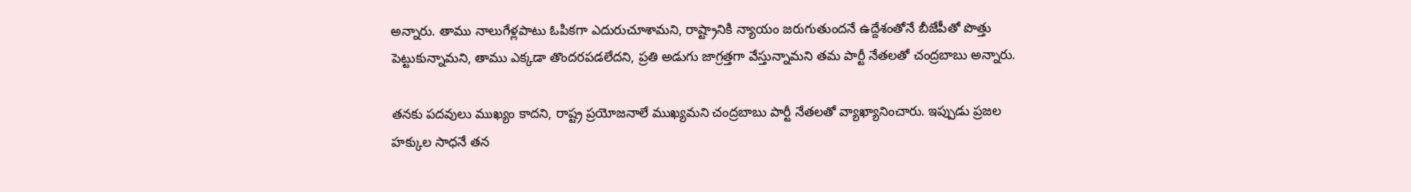అన్నారు. తాము నాలుగేళ్లపాటు ఓపికగా ఎదురుచూశామని, రాష్ట్రానికి న్యాయం జరుగుతుందనే ఉద్దేశంతోనే బీజేపీతో పొత్తు పెట్టుకున్నామని, తాము ఎక్కడా తొందరపడలేదని, ప్రతి అడుగు జాగ్రత్తగా వేస్తున్నామని తమ పార్టీ నేతలతో చంద్రబాబు అన్నారు.

తనకు పదవులు ముఖ్యం కాదని, రాష్ట్ర ప్రయోజనాలే ముఖ్యమని చంద్రబాబు పార్టీ నేతలతో వ్యాఖ్యానించారు. ఇప్పుడు ప్రజల హక్కుల సాధనే తన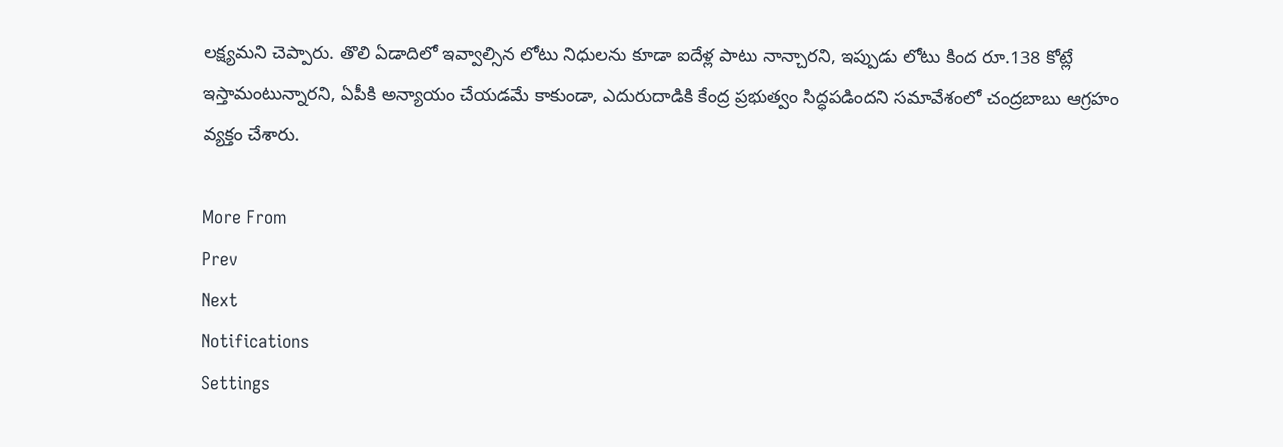లక్ష్యమని చెప్పారు. తొలి ఏడాదిలో ఇవ్వాల్సిన లోటు నిధులను కూడా ఐదేళ్ల పాటు నాన్చారని, ఇప్పుడు లోటు కింద రూ.138 కోట్లే ఇస్తామంటున్నారని, ఏపీకి అన్యాయం చేయడమే కాకుండా, ఎదురుదాడికి కేంద్ర ప్రభుత్వం సిద్ధపడిందని సమావేశంలో చంద్రబాబు ఆగ్రహం వ్యక్తం చేశారు.

More From
Prev
Next
Notifications
Settings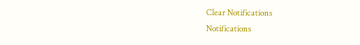Clear Notifications
Notifications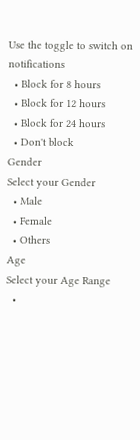Use the toggle to switch on notifications
  • Block for 8 hours
  • Block for 12 hours
  • Block for 24 hours
  • Don't block
Gender
Select your Gender
  • Male
  • Female
  • Others
Age
Select your Age Range
  •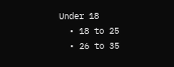Under 18
  • 18 to 25
  • 26 to 35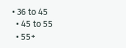• 36 to 45
  • 45 to 55
  • 55+